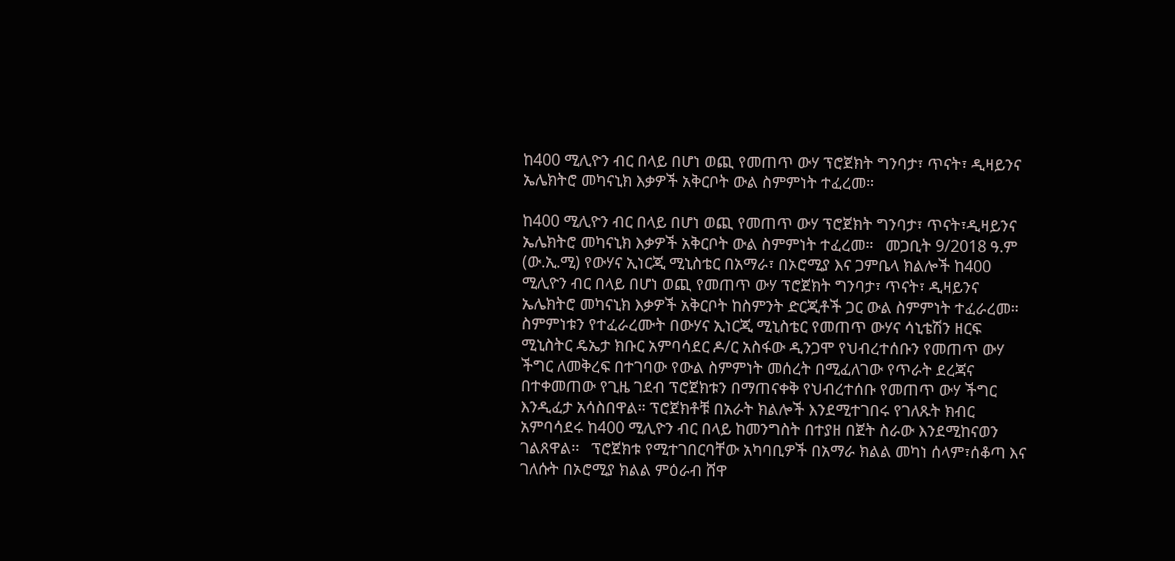ከ400 ሚሊዮን ብር በላይ በሆነ ወጪ የመጠጥ ውሃ ፕሮጀክት ግንባታ፣ ጥናት፣ ዲዛይንና ኤሌክትሮ መካናኒክ እቃዎች አቅርቦት ውል ስምምነት ተፈረመ።

ከ400 ሚሊዮን ብር በላይ በሆነ ወጪ የመጠጥ ውሃ ፕሮጀክት ግንባታ፣ ጥናት፣ዲዛይንና ኤሌክትሮ መካናኒክ እቃዎች አቅርቦት ውል ስምምነት ተፈረመ።   መጋቢት 9/2018 ዓ.ም (ው.ኢ.ሚ) የውሃና ኢነርጂ ሚኒስቴር በአማራ፣ በኦሮሚያ እና ጋምቤላ ክልሎች ከ400 ሚሊዮን ብር በላይ በሆነ ወጪ የመጠጥ ውሃ ፕሮጀክት ግንባታ፣ ጥናት፣ ዲዛይንና ኤሌክትሮ መካናኒክ እቃዎች አቅርቦት ከስምንት ድርጂቶች ጋር ውል ስምምነት ተፈራረመ።   ስምምነቱን የተፈራረሙት በውሃና ኢነርጂ ሚኒስቴር የመጠጥ ውሃና ሳኒቴሽን ዘርፍ ሚኒስትር ዴኤታ ክቡር አምባሳደር ዶ/ር አስፋው ዲንጋሞ የህብረተሰቡን የመጠጥ ውሃ ችግር ለመቅረፍ በተገባው የውል ስምምነት መሰረት በሚፈለገው የጥራት ደረጃና በተቀመጠው የጊዜ ገደብ ፕሮጀክቱን በማጠናቀቅ የህብረተሰቡ የመጠጥ ውሃ ችግር እንዲፈታ አሳስበዋል። ፕሮጀክቶቹ በአራት ክልሎች እንደሚተገበሩ የገለጹት ክብር አምባሳደሩ ከ400 ሚሊዮን ብር በላይ ከመንግስት በተያዘ በጀት ስራው እንደሚከናወን ገልጸዋል፡፡   ፕሮጀክቱ የሚተገበርባቸው አካባቢዎች በአማራ ክልል መካነ ሰላም፣ሰቆጣ እና ገለሱት በኦሮሚያ ክልል ምዕራብ ሸዋ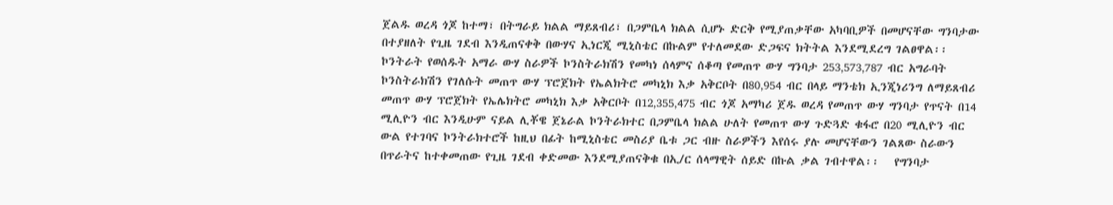ጀልዱ ወረዳ ጎጆ ከተማ፣ በትግራይ ክልል ማይጸብሪ፣ በጋምቤላ ክልል ሲሆኑ ድርቅ የሚያጠቃቸው አካባቢዎች በመሆናቸው ግንባታው በተያዘለት የጊዜ ገደብ እንዲጠናቀቅ በውሃና ኢነርጂ ሚኒስቴር በኩልም የተለመደው ድጋፍና ክትትል እንደሚደረግ ገልፀዋል፡፡   ኮንትራት የወሰዱት አማራ ውሃ ስራዎች ኮንስትራክሽን የመካነ ሰላምና ሰቆጣ የመጠጥ ውሃ ግንባታ 253‚573‚787 ብር አግራባት ኮንስትራክሽን የገለሱት መጠጥ ውሃ ፕሮጀክት የኤልክትሮ መካኒክ እቃ አቅርቦት በ80‚954 ብር በላይ ማንቴክ ኢንጂነሪንግ ለማይጸብሪ መጠጥ ውሃ ፕሮጀክት የኤሌክትሮ መካኒክ እቃ አቅርቦት በ12‚355‚475 ብር ጎጆ አማካሪ ጀዱ ወረዳ የመጠጥ ውሃ ግንባታ የጥናት በ14 ሚሊዮን ብር እንዲሁም ናይል ሊቾዌ ጀኔራል ኮንትራክተር በጋምቤላ ክልል ሁለት የመጠጥ ውሃ ጉድጓድ ቁፋሮ በ20 ሚሊዮን ብር ውል የተገባና ኮንትራክተሮች ከዚህ በፊት ከሚኒስቴር መስሪያ ቤቱ ጋር ብዙ ስራዎችን እየሰሩ ያሉ መሆናቸውን ገልጸው ስራውን በጥራትና ከተቀመጠው የጊዜ ገደብ ቀድመው እንደሚያጠናቅቁ በኢ/ር ሰላማዊት ሰይድ በኩል ቃል ገብተዋል፡፡   የግንባታ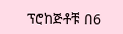ፕሮከጅቶቹ በ6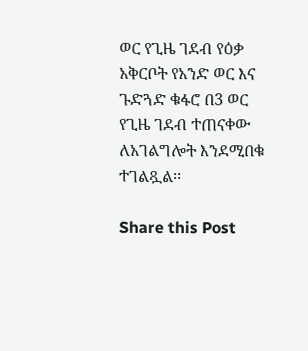ወር የጊዜ ገደብ የዕቃ አቅርቦት የአንድ ወር እና ጉድጓድ ቁፋሮ በ3 ወር የጊዜ ገደብ ተጠናቀው ለአገልግሎት እንደሚበቁ ተገልጿል፡፡

Share this Post